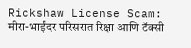Rickshaw License Scam: मीरा-भाईंदर परिसरात रिक्षा आणि टॅक्सी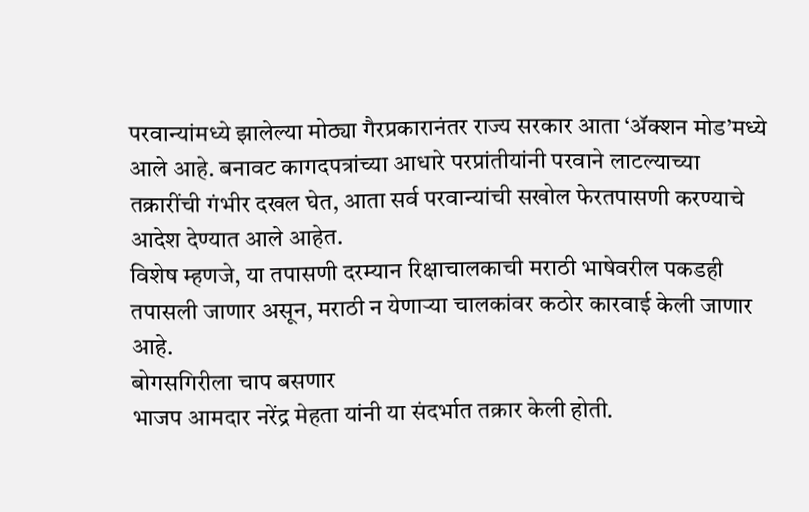परवान्यांमध्ये झालेल्या मोठ्या गैरप्रकारानंतर राज्य सरकार आता ‘ॲक्शन मोड’मध्ये आले आहे. बनावट कागदपत्रांच्या आधारे परप्रांतीयांनी परवाने लाटल्याच्या तक्रारींची गंभीर दखल घेत, आता सर्व परवान्यांची सखोल फेरतपासणी करण्याचे आदेश देण्यात आले आहेत.
विशेष म्हणजे, या तपासणी दरम्यान रिक्षाचालकाची मराठी भाषेवरील पकडही तपासली जाणार असून, मराठी न येणाऱ्या चालकांवर कठोर कारवाई केली जाणार आहे.
बोगसगिरीला चाप बसणार
भाजप आमदार नरेंद्र मेहता यांनी या संदर्भात तक्रार केली होती.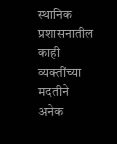स्थानिक प्रशासनातील काही व्यक्तींच्या मदतीने अनेक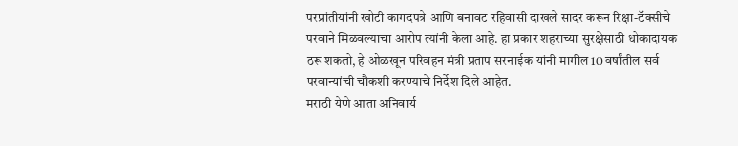परप्रांतीयांनी खोटी कागदपत्रे आणि बनावट रहिवासी दाखले सादर करून रिक्षा-टॅक्सीचे परवाने मिळवल्याचा आरोप त्यांनी केला आहे. हा प्रकार शहराच्या सुरक्षेसाठी धोकादायक ठरू शकतो, हे ओळखून परिवहन मंत्री प्रताप सरनाईक यांनी मागील 10 वर्षांतील सर्व परवान्यांची चौकशी करण्याचे निर्देश दिले आहेत.
मराठी येणे आता अनिवार्य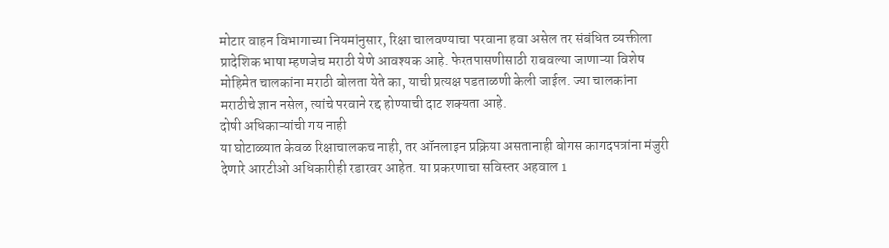मोटार वाहन विभागाच्या नियमांनुसार, रिक्षा चालवण्याचा परवाना हवा असेल तर संबंधित व्यक्तीला प्रादेशिक भाषा म्हणजेच मराठी येणे आवश्यक आहे. फेरतपासणीसाठी राबवल्या जाणाऱ्या विशेष मोहिमेत चालकांना मराठी बोलता येते का, याची प्रत्यक्ष पडताळणी केली जाईल. ज्या चालकांना मराठीचे ज्ञान नसेल, त्यांचे परवाने रद्द होण्याची दाट शक्यता आहे.
दोषी अधिकाऱ्यांची गय नाही
या घोटाळ्यात केवळ रिक्षाचालकच नाही, तर ऑनलाइन प्रक्रिया असतानाही बोगस कागदपत्रांना मंजुरी देणारे आरटीओ अधिकारीही रडारवर आहेत. या प्रकरणाचा सविस्तर अहवाल 1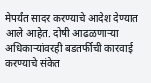मेपर्यंत सादर करण्याचे आदेश देण्यात आले आहेत. दोषी आढळणाऱ्या अधिकाऱ्यांवरही बडतर्फीची कारवाई करण्याचे संकेत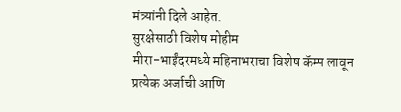मंत्र्यांनी दिले आहेत.
सुरक्षेसाठी विशेष मोहीम
मीरा-भाईंदरमध्ये महिनाभराचा विशेष कॅम्प लावून प्रत्येक अर्जाची आणि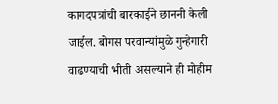कागदपत्रांची बारकाईने छाननी केली जाईल. बोगस परवान्यांमुळे गुन्हेगारी वाढण्याची भीती असल्याने ही मोहीम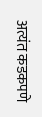अत्यंत कडकपणे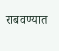राबवण्यात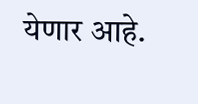येणार आहे.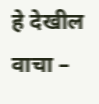हे देखील वाचा –